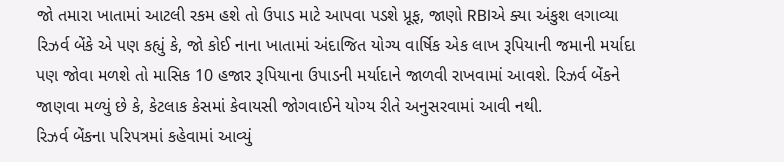જો તમારા ખાતામાં આટલી રકમ હશે તો ઉપાડ માટે આપવા પડશે પ્રૂફ, જાણો RBIએ ક્યા અંકુશ લગાવ્યા
રિઝર્વ બેંકે એ પણ કહ્યું કે, જો કોઈ નાના ખાતામાં અંદાજિત યોગ્ય વાર્ષિક એક લાખ રૂપિયાની જમાની મર્યાદા પણ જોવા મળશે તો માસિક 10 હજાર રૂપિયાના ઉપાડની મર્યાદાને જાળવી રાખવામાં આવશે. રિઝર્વ બેંકને જાણવા મળ્યું છે કે, કેટલાક કેસમાં કેવાયસી જોગવાઈને યોગ્ય રીતે અનુસરવામાં આવી નથી.
રિઝર્વ બેંકના પરિપત્રમાં કહેવામાં આવ્યું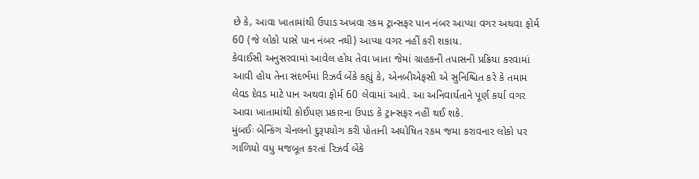છે કે, આવા ખાતામાંથી ઉપાડ અખવા રકમ ટ્રાન્સફર પાન નંબર આપ્યા વગર અથવા ફોર્મ 60 (જે લોકો પાસે પાન નંબર નથી) આપ્યા વગર નહીં કરી શકાય.
કેવાઈસી અનુસરવામાં આવેલ હોય તેવા ખાતા જેમાં ગ્રાહકની તપાસની પ્રક્રિયા કરવામાં આવી હોય તેના સંદર્ભમાં રિઝર્વ બેંકે કહ્યું કે, એનબીએફસી એ સુનિશ્ચિત કરે કે તમામ લેવડ દેવડ માટે પાન અથવા ફોર્મ 60 લેવામાં આવે. આ અનિવાર્યતાને પૂર્ણ કર્યા વગર આવા ખાતામાંથી કોઈપણ પ્રકારના ઉપાડ કે ટ્રાન્સફર નહીં થઈ શકે.
મુંબઈઃ બેન્કિંગ ચેનલનો દુરૂપયોગ કરી પોતાની અઘોષિત રકમ જમા કરાવનાર લોકો પર ગાળિયો વધુ મજબૂત કરતાં રિઝર્વ બેંકે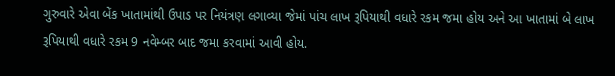ગુરુવારે એવા બેંક ખાતામાંથી ઉપાડ પર નિયંત્રણ લગાવ્યા જેમાં પાંચ લાખ રૂપિયાથી વધારે રકમ જમા હોય અને આ ખાતામાં બે લાખ રૂપિયાથી વધારે રકમ 9 નવેમ્બર બાદ જમા કરવામાં આવી હોય.